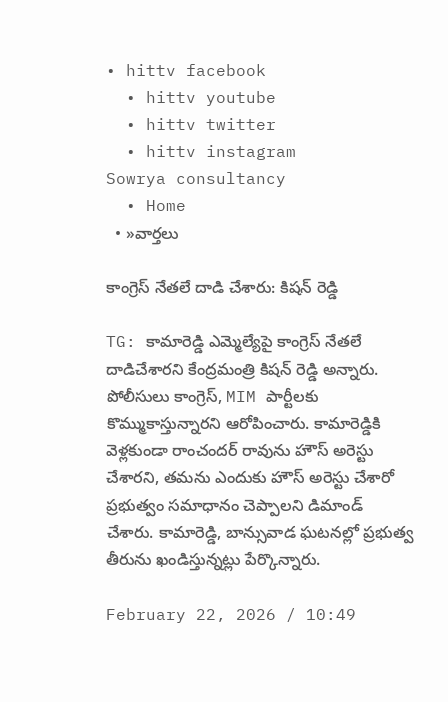• hittv facebook
  • hittv youtube
  • hittv twitter
  • hittv instagram
Sowrya consultancy
  • Home
  • »వార్తలు

కాంగ్రెస్ నేతలే దాడి చేశారు: కిషన్ రెడ్డి

TG: కామారెడ్డి ఎమ్మెల్యేపై కాంగ్రెస్ నేతలే దాడిచేశారని కేంద్రమంత్రి కిషన్ రెడ్డి అన్నారు. పోలీసులు కాంగ్రెస్, MIM పార్టీలకు కొమ్ముకాస్తున్నారని ఆరోపించారు. కామారెడ్డికి వెళ్లకుండా రాంచందర్ రావును హౌస్ అరెస్టు చేశారని, తమను ఎందుకు హౌస్ అరెస్టు చేశారో ప్రభుత్వం సమాధానం చెప్పాలని డిమాండ్ చేశారు. కామారెడ్డి, బాన్సువాడ ఘటనల్లో ప్రభుత్వ తీరును ఖండిస్తున్నట్లు పేర్కొన్నారు.

February 22, 2026 / 10:49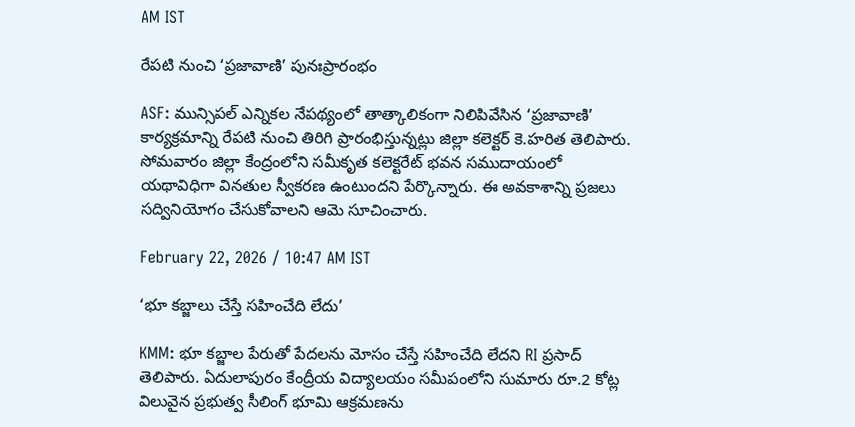AM IST

రేపటి నుంచి ‘ప్రజావాణి’ పునఃప్రారంభం

ASF: మున్సిపల్ ఎన్నికల నేపథ్యంలో తాత్కాలికంగా నిలిపివేసిన ‘ప్రజావాణి’ కార్యక్రమాన్ని రేపటి నుంచి తిరిగి ప్రారంభిస్తున్నట్లు జిల్లా కలెక్టర్ కె.హరిత తెలిపారు. సోమవారం జిల్లా కేంద్రంలోని సమీకృత కలెక్టరేట్ భవన సముదాయంలో యథావిధిగా వినతుల స్వీకరణ ఉంటుందని పేర్కొన్నారు. ఈ అవకాశాన్ని ప్రజలు సద్వినియోగం చేసుకోవాలని ఆమె సూచించారు.

February 22, 2026 / 10:47 AM IST

‘భూ కబ్జాలు చేస్తే సహించేది లేదు’

KMM: భూ కబ్జాల పేరుతో పేదలను మోసం చేస్తే సహించేది లేదని RI ప్రసాద్ తెలిపారు. ఏదులాపురం కేంద్రీయ విద్యాలయం సమీపంలోని సుమారు రూ.2 కోట్ల విలువైన ప్రభుత్వ సీలింగ్ భూమి ఆక్రమణను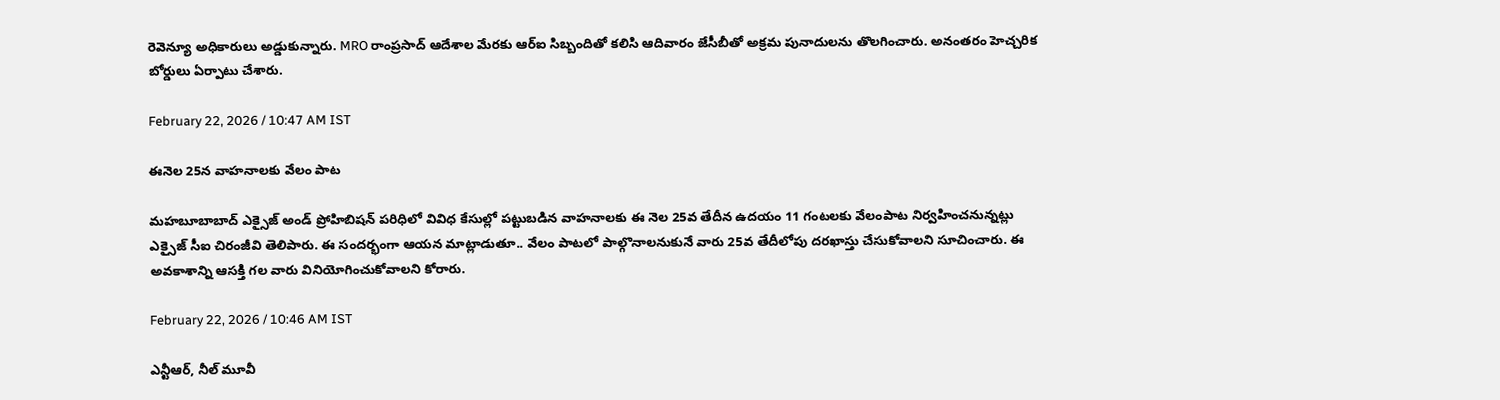రెవెన్యూ అధికారులు అడ్డుకున్నారు. MRO రాంప్రసాద్ ఆదేశాల మేరకు ఆర్‌ఐ సిబ్బందితో కలిసి ఆదివారం జేసీబీతో అక్రమ పునాదులను తొలగించారు. అనంతరం హెచ్చరిక బోర్డులు ఏర్పాటు చేశారు.

February 22, 2026 / 10:47 AM IST

ఈనెల 25న వాహనాలకు వేలం పాట

మహబూబాబాద్ ఎక్సైజ్ అండ్ ప్రోహిబిషన్ పరిధిలో వివిధ కేసుల్లో పట్టుబడిన వాహనాలకు ఈ నెల 25వ తేదీన ఉదయం 11 గంటలకు వేలంపాట నిర్వహించనున్నట్లు ఎక్సైజ్ సీఐ చిరంజీవి తెలిపారు. ఈ సందర్భంగా ఆయన మాట్లాడుతూ.. వేలం పాటలో పాల్గొనాలనుకునే వారు 25వ తేదీలోపు దరఖాస్తు చేసుకోవాలని సూచించారు. ఈ అవకాశాన్ని ఆసక్తి గల వారు వినియోగించుకోవాలని కోరారు.

February 22, 2026 / 10:46 AM IST

ఎన్టీఆర్, నీల్ మూవీ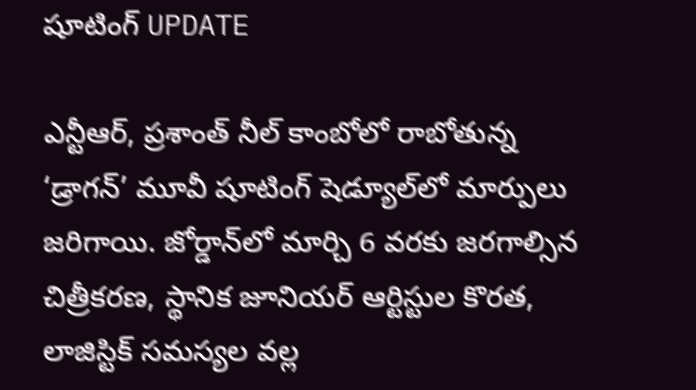షూటింగ్ UPDATE

ఎన్టీఆర్, ప్రశాంత్ నీల్ కాంబోలో రాబోతున్న ‘డ్రాగన్’ మూవీ షూటింగ్ షెడ్యూల్‌లో మార్పులు జరిగాయి. జోర్డాన్‌లో మార్చి 6 వరకు జరగాల్సిన చిత్రీకరణ, స్థానిక జూనియర్ ఆర్టిస్టుల కొరత, లాజిస్టిక్ సమస్యల వల్ల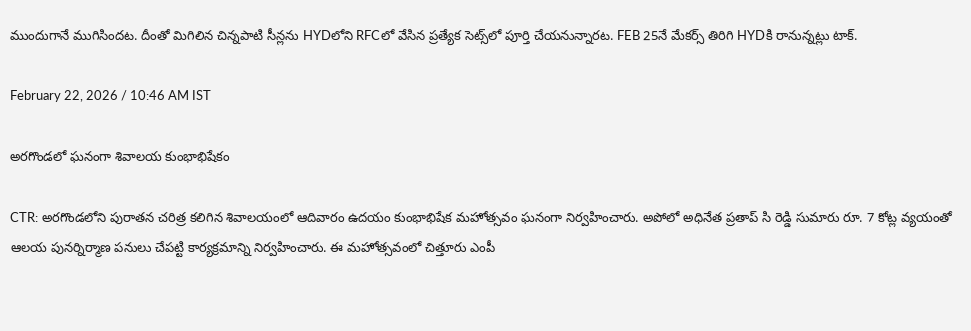ముందుగానే ముగిసిందట. దీంతో మిగిలిన చిన్నపాటి సీన్లను HYDలోని RFCలో వేసిన ప్రత్యేక సెట్స్‌లో పూర్తి చేయనున్నారట. FEB 25నే మేకర్స్ తిరిగి HYDకి రానున్నట్లు టాక్.

February 22, 2026 / 10:46 AM IST

అరగొండలో ఘనంగా శివాలయ కుంభాభిషేకం

CTR: అరగొండలోని పురాతన చరిత్ర కలిగిన శివాలయంలో ఆదివారం ఉదయం కుంభాభిషేక మహోత్సవం ఘనంగా నిర్వహించారు. అపోలో అధినేత ప్రతాప్ సి రెడ్డి సుమారు రూ. 7 కోట్ల వ్యయంతో ఆలయ పునర్నిర్మాణ పనులు చేపట్టి కార్యక్రమాన్ని నిర్వహించారు. ఈ మహోత్సవంలో చిత్తూరు ఎంపీ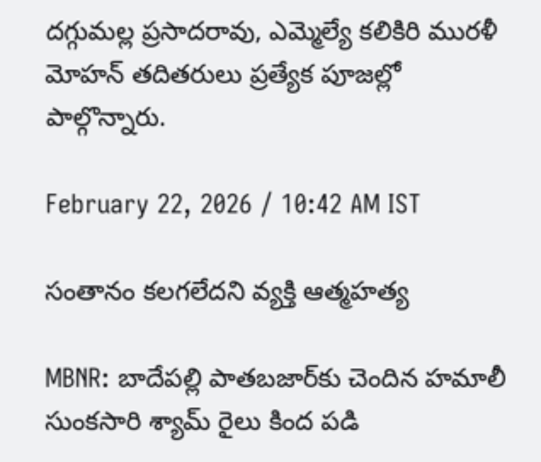దగ్గుమల్ల ప్రసాదరావు, ఎమ్మెల్యే కలికిరి మురళీ మోహన్ తదితరులు ప్రత్యేక పూజల్లో పాల్గొన్నారు.

February 22, 2026 / 10:42 AM IST

సంతానం కలగలేదని వ్యక్తి ఆత్మహత్య

MBNR: బాదేపల్లి పాతబజార్‌‌కు చెందిన హమాలీ సుంకసారి శ్యామ్ రైలు కింద పడి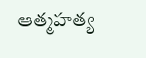ఆత్మహత్య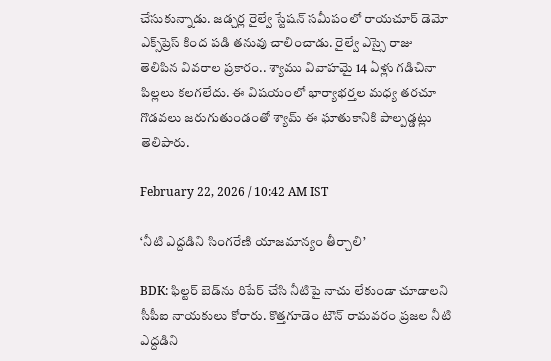చేసుకున్నాడు. జడ్చర్ల రైల్వే స్టేషన్ సమీపంలో రాయచూర్ డెమో ఎక్స్‌ప్రెస్ కింద పడి తనువు చాలించాడు. రైల్వే ఎస్సై రాజు తెలిపిన వివరాల ప్రకారం.. శ్యాము వివాహమై 14 ఏళ్లు గడిచినా పిల్లలు కలగలేదు. ఈ విషయంలో భార్యాభర్తల మధ్య తరచూ గొడవలు జరుగుతుండంతో శ్యామ్ ఈ ఘాతుకానికి పాల్పడ్డట్లు తెలిపారు.

February 22, 2026 / 10:42 AM IST

‘నీటి ఎద్దడిని సింగరేణి యాజమాన్యం తీర్చాలి’

BDK: ఫిల్టర్ బెడ్‌ను రిపేర్ చేసి నీటిపై నాచు లేకుండా చూడాలని సీపీఐ నాయకులు కోరారు. కొత్తగూడెం టౌన్ రామవరం ప్రజల నీటి ఎద్దడిని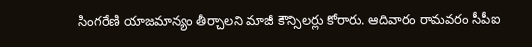సింగరేణి యాజమాన్యం తీర్చాలని మాజీ కౌన్సిలర్లు కోరారు. ఆదివారం రామవరం సీపీఐ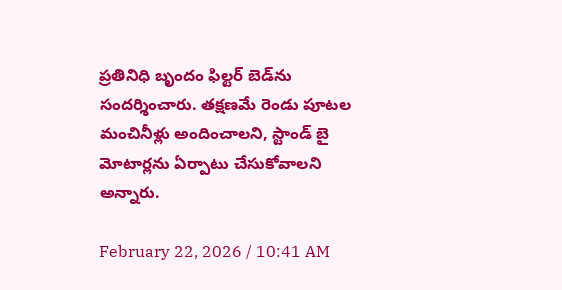ప్రతినిధి బృందం ఫిల్టర్ బెడ్‌ను సందర్శించారు. తక్షణమే రెండు పూటల మంచినీళ్లు అందించాలని, స్టాండ్ బై మోటార్లను ఏర్పాటు చేసుకోవాలని అన్నారు.

February 22, 2026 / 10:41 AM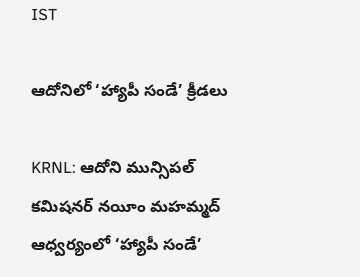IST

ఆదోనిలో ‘హ్యాపీ సండే’ క్రీడలు

KRNL: ఆదోని మున్సిపల్ కమిషనర్ నయీం మహమ్మద్ ఆధ్వర్యంలో ‘హ్యాపీ సండే’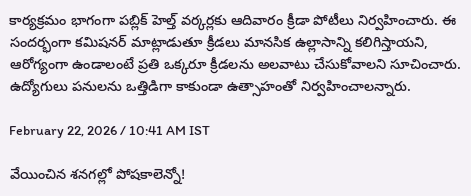కార్యక్రమం భాగంగా పబ్లిక్ హెల్త్ వర్కర్లకు ఆదివారం క్రీడా పోటీలు నిర్వహించారు. ఈ సందర్భంగా కమిషనర్ మాట్లాడుతూ క్రీడలు మానసిక ఉల్లాసాన్ని కలిగిస్తాయని, ఆరోగ్యంగా ఉండాలంటే ప్రతి ఒక్కరూ క్రీడలను అలవాటు చేసుకోవాలని సూచించారు. ఉద్యోగులు పనులను ఒత్తిడిగా కాకుండా ఉత్సాహంతో నిర్వహించాలన్నారు.

February 22, 2026 / 10:41 AM IST

వేయించిన శనగల్లో పోషకాలెన్నో!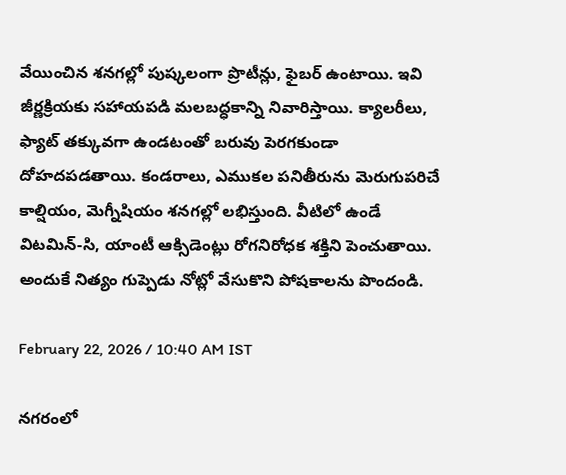వేయించిన శనగల్లో పుష్కలంగా ప్రొటీన్లు, ఫైబర్ ఉంటాయి. ఇవి జీర్ణక్రియకు సహాయపడి మలబద్ధకాన్ని నివారిస్తాయి. క్యాలరీలు, ఫ్యాట్ తక్కువగా ఉండటంతో బరువు పెరగకుండా దోహదపడతాయి. కండరాలు, ఎముకల పనితీరును మెరుగుపరిచే కాల్షియం, మెగ్నీషియం శనగల్లో లభిస్తుంది. వీటిలో ఉండే విటమిన్-సి, యాంటీ ఆక్సిడెంట్లు రోగనిరోధక శక్తిని పెంచుతాయి. అందుకే నిత్యం గుప్పెడు నోట్లో వేసుకొని పోషకాలను పొందండి.

February 22, 2026 / 10:40 AM IST

నగరంలో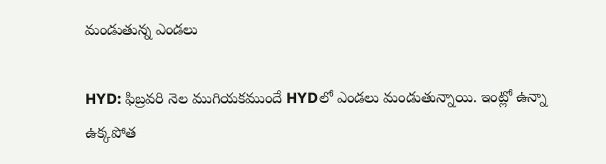మండుతున్న ఎండలు

HYD: ఫిబ్రవరి నెల ముగియకముందే HYDలో ఎండలు మండుతున్నాయి. ఇంట్లో ఉన్నా ఉక్కపోత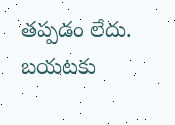తప్పడం లేదు. బయటకు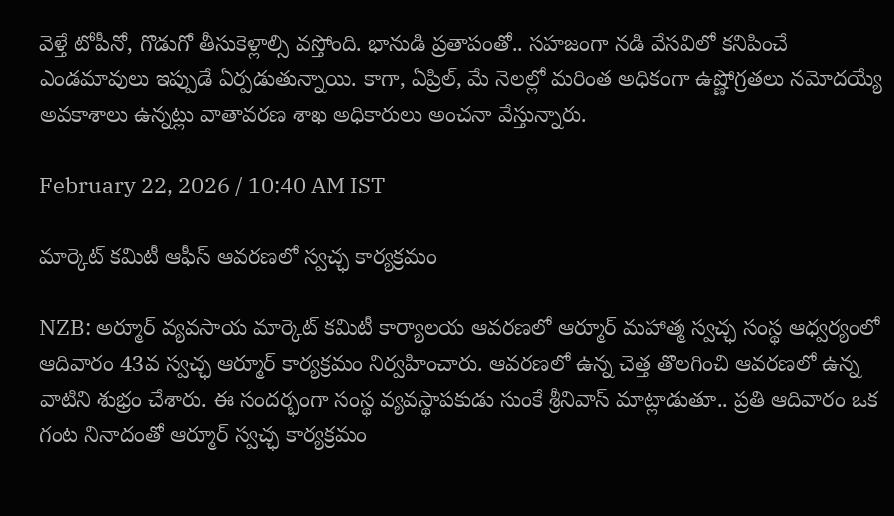వెళ్తే టోపీనో, గొడుగో తీసుకెళ్లాల్సి వస్తోంది. భానుడి ప్రతాపంతో.. సహజంగా నడి వేసవిలో కనిపించే ఎండమావులు ఇప్పుడే ఏర్పడుతున్నాయి. కాగా, ఏప్రిల్, మే నెలల్లో మరింత అధికంగా ఉష్ణోగ్రతలు నమోదయ్యే అవకాశాలు ఉన్నట్లు వాతావరణ శాఖ అధికారులు అంచనా వేస్తున్నారు.

February 22, 2026 / 10:40 AM IST

మార్కెట్ కమిటీ ఆఫీస్ ఆవరణలో స్వచ్ఛ కార్యక్రమం

NZB: అర్మూర్ వ్యవసాయ మార్కెట్ కమిటీ కార్యాలయ ఆవరణలో ఆర్మూర్ మహాత్మ స్వచ్ఛ సంస్థ ఆధ్వర్యంలో ఆదివారం 43వ స్వచ్ఛ ఆర్మూర్ కార్యక్రమం నిర్వహించారు. ఆవరణలో ఉన్న చెత్త తొలగించి ఆవరణలో ఉన్న వాటిని శుభ్రం చేశారు. ఈ సందర్భంగా సంస్థ వ్యవస్థాపకుడు సుంకే శ్రీనివాస్ మాట్లాడుతూ.. ప్రతి ఆదివారం ఒక గంట నినాదంతో ఆర్మూర్ స్వచ్ఛ కార్యక్రమం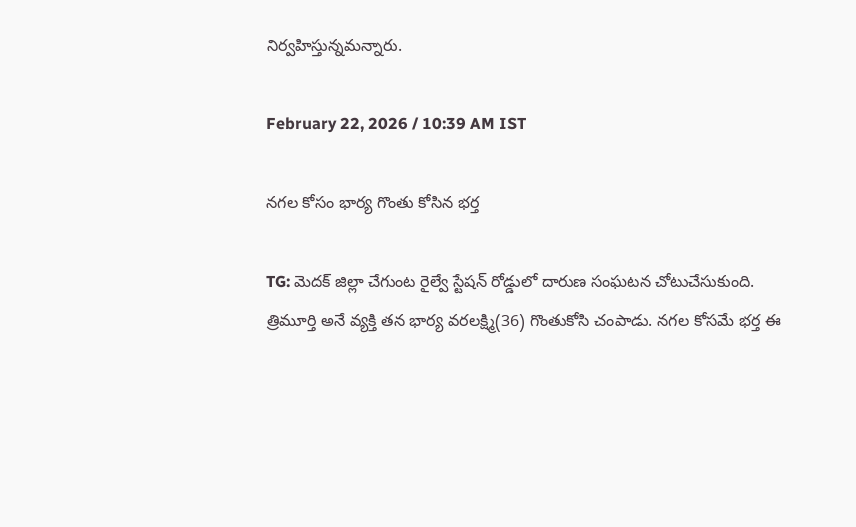నిర్వహిస్తున్నమన్నారు.

February 22, 2026 / 10:39 AM IST

నగల కోసం భార్య గొంతు కోసిన భర్త

TG: మెదక్ జిల్లా చేగుంట రైల్వే స్టేషన్ రోడ్డులో దారుణ సంఘటన చోటుచేసుకుంది. త్రిమూర్తి అనే వ్యక్తి తన భార్య వరలక్ష్మి(36) గొంతుకోసి చంపాడు. నగల కోసమే భర్త ఈ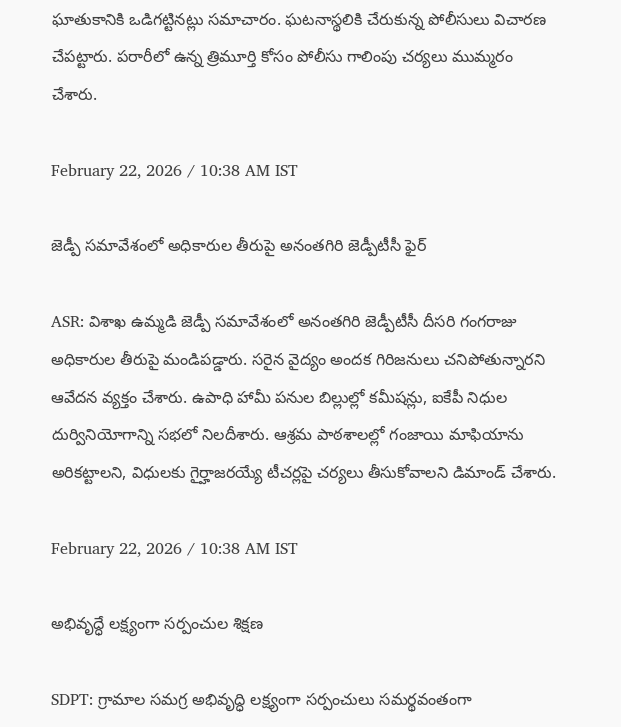ఘాతుకానికి ఒడిగట్టినట్లు సమాచారం. ఘటనాస్థలికి చేరుకున్న పోలీసులు విచారణ చేపట్టారు. పరారీలో ఉన్న త్రిమూర్తి కోసం పోలీసు గాలింపు చర్యలు ముమ్మరం చేశారు.

February 22, 2026 / 10:38 AM IST

జెడ్పీ సమావేశంలో అధికారుల తీరుపై అనంతగిరి జెడ్పీటీసీ ఫైర్

ASR: విశాఖ ఉమ్మడి జెడ్పీ సమావేశంలో అనంతగిరి జెడ్పీటీసీ దీసరి గంగరాజు అధికారుల తీరుపై మండిపడ్డారు. సరైన వైద్యం అందక గిరిజనులు చనిపోతున్నారని ఆవేదన వ్యక్తం చేశారు. ఉపాధి హామీ పనుల బిల్లుల్లో కమీషన్లు, ఐకేపీ నిధుల దుర్వినియోగాన్ని సభలో నిలదీశారు. ఆశ్రమ పాఠశాలల్లో గంజాయి మాఫియాను అరికట్టాలని, విధులకు గైర్హాజరయ్యే టీచర్లపై చర్యలు తీసుకోవాలని డిమాండ్ చేశారు.

February 22, 2026 / 10:38 AM IST

అభివృద్ధే లక్ష్యంగా సర్పంచుల శిక్షణ

SDPT: గ్రామాల సమగ్ర అభివృద్ధి లక్ష్యంగా సర్పంచులు సమర్థవంతంగా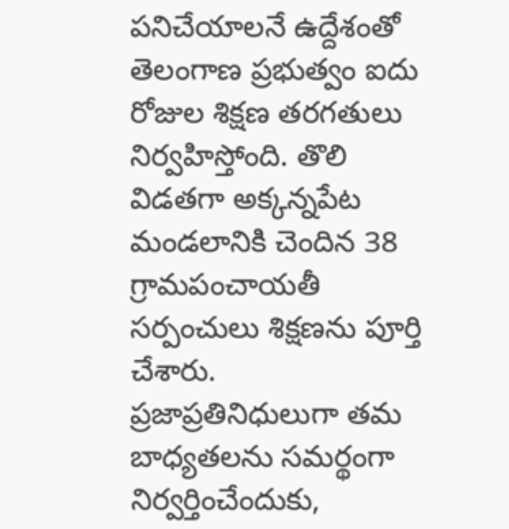పనిచేయాలనే ఉద్దేశంతో తెలంగాణ ప్రభుత్వం ఐదు రోజుల శిక్షణ తరగతులు నిర్వహిస్తోంది. తొలి విడతగా అక్కన్నపేట మండలానికి చెందిన 38 గ్రామపంచాయతీ సర్పంచులు శిక్షణను పూర్తి చేశారు. ప్రజాప్రతినిధులుగా తమ బాధ్యతలను సమర్థంగా నిర్వర్తించేందుకు,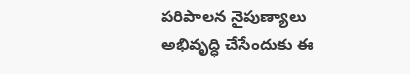పరిపాలన నైపుణ్యాలు అభివృద్ధి చేసేందుకు ఈ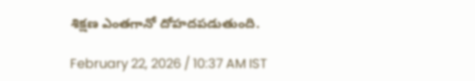శిక్షణ ఎంతగానో దోహదపడుతుంది.

February 22, 2026 / 10:37 AM IST